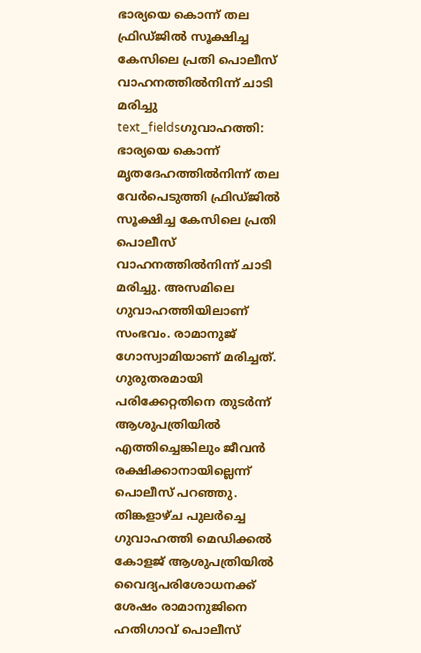ഭാര്യയെ കൊന്ന് തല ഫ്രിഡ്ജിൽ സൂക്ഷിച്ച കേസിലെ പ്രതി പൊലീസ് വാഹനത്തിൽനിന്ന് ചാടി മരിച്ചു
text_fieldsഗുവാഹത്തി: ഭാര്യയെ കൊന്ന് മൃതദേഹത്തിൽനിന്ന് തല വേർപെടുത്തി ഫ്രിഡ്ജിൽ സൂക്ഷിച്ച കേസിലെ പ്രതി പൊലീസ് വാഹനത്തിൽനിന്ന് ചാടി മരിച്ചു. അസമിലെ ഗുവാഹത്തിയിലാണ് സംഭവം. രാമാനുജ് ഗോസ്വാമിയാണ് മരിച്ചത്. ഗുരുതരമായി പരിക്കേറ്റതിനെ തുടർന്ന് ആശുപത്രിയിൽ എത്തിച്ചെങ്കിലും ജീവൻ രക്ഷിക്കാനായില്ലെന്ന് പൊലീസ് പറഞ്ഞു.
തിങ്കളാഴ്ച പുലർച്ചെ ഗുവാഹത്തി മെഡിക്കൽ കോളജ് ആശുപത്രിയിൽ വൈദ്യപരിശോധനക്ക് ശേഷം രാമാനുജിനെ ഹതിഗാവ് പൊലീസ്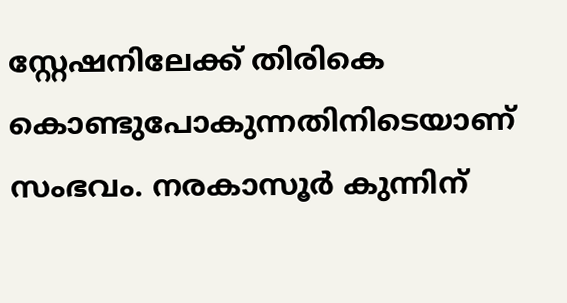സ്റ്റേഷനിലേക്ക് തിരികെ കൊണ്ടുപോകുന്നതിനിടെയാണ് സംഭവം. നരകാസൂർ കുന്നിന്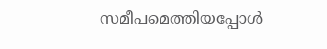സമീപമെത്തിയപ്പോൾ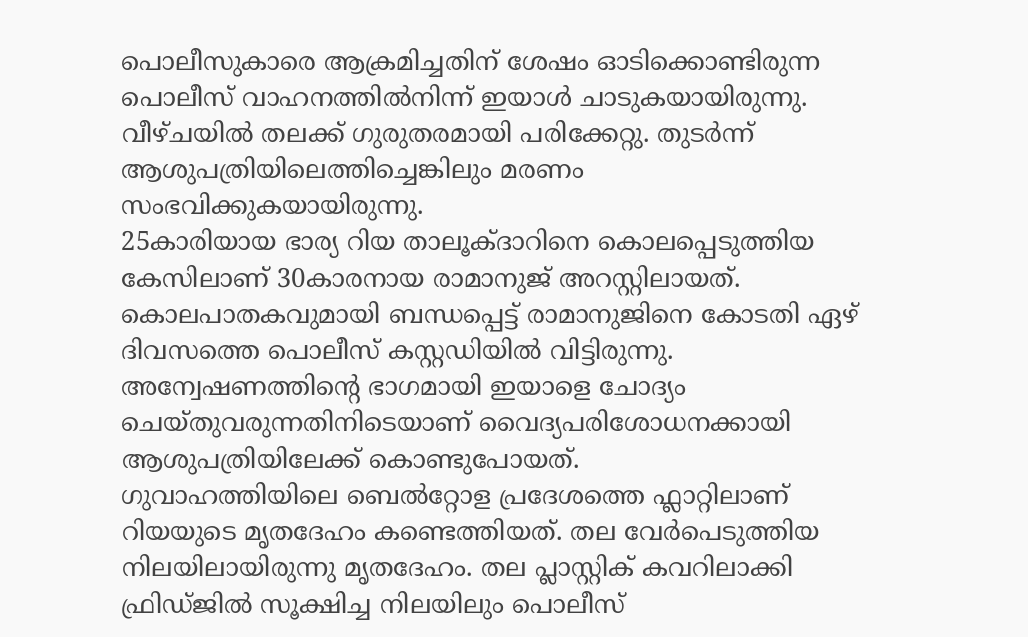പൊലീസുകാരെ ആക്രമിച്ചതിന് ശേഷം ഓടിക്കൊണ്ടിരുന്ന പൊലീസ് വാഹനത്തിൽനിന്ന് ഇയാൾ ചാടുകയായിരുന്നു. വീഴ്ചയിൽ തലക്ക് ഗുരുതരമായി പരിക്കേറ്റു. തുടർന്ന് ആശുപത്രിയിലെത്തിച്ചെങ്കിലും മരണം സംഭവിക്കുകയായിരുന്നു.
25കാരിയായ ഭാര്യ റിയ താലൂക്ദാറിനെ കൊലപ്പെടുത്തിയ കേസിലാണ് 30കാരനായ രാമാനുജ് അറസ്റ്റിലായത്. കൊലപാതകവുമായി ബന്ധപ്പെട്ട് രാമാനുജിനെ കോടതി ഏഴ് ദിവസത്തെ പൊലീസ് കസ്റ്റഡിയിൽ വിട്ടിരുന്നു. അന്വേഷണത്തിന്റെ ഭാഗമായി ഇയാളെ ചോദ്യം ചെയ്തുവരുന്നതിനിടെയാണ് വൈദ്യപരിശോധനക്കായി ആശുപത്രിയിലേക്ക് കൊണ്ടുപോയത്.
ഗുവാഹത്തിയിലെ ബെൽറ്റോള പ്രദേശത്തെ ഫ്ലാറ്റിലാണ് റിയയുടെ മൃതദേഹം കണ്ടെത്തിയത്. തല വേർപെടുത്തിയ നിലയിലായിരുന്നു മൃതദേഹം. തല പ്ലാസ്റ്റിക് കവറിലാക്കി ഫ്രിഡ്ജിൽ സൂക്ഷിച്ച നിലയിലും പൊലീസ്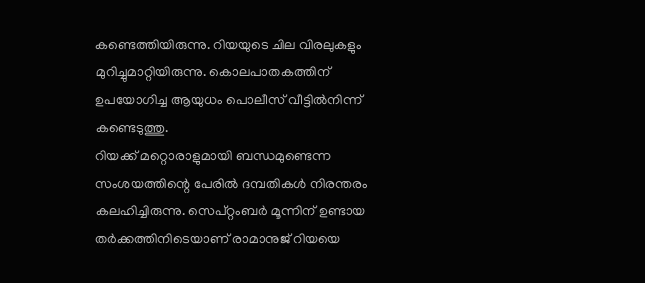കണ്ടെത്തിയിരുന്നു. റിയയുടെ ചില വിരലുകളും മുറിച്ചുമാറ്റിയിരുന്നു. കൊലപാതകത്തിന് ഉപയോഗിച്ച ആയുധം പൊലീസ് വീട്ടിൽനിന്ന് കണ്ടെടുത്തു.
റിയക്ക് മറ്റൊരാളുമായി ബന്ധമുണ്ടെന്ന സംശയത്തിന്റെ പേരിൽ ദമ്പതികൾ നിരന്തരം കലഹിച്ചിരുന്നു. സെപ്റ്റംബർ മൂന്നിന് ഉണ്ടായ തർക്കത്തിനിടെയാണ് രാമാനുജ് റിയയെ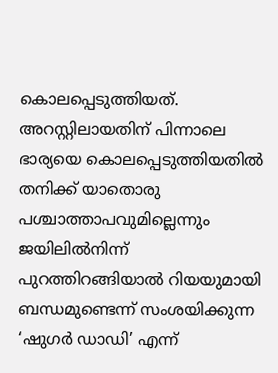കൊലപ്പെടുത്തിയത്. അറസ്റ്റിലായതിന് പിന്നാലെ ഭാര്യയെ കൊലപ്പെടുത്തിയതിൽ തനിക്ക് യാതൊരു പശ്ചാത്താപവുമില്ലെന്നും ജയിലിൽനിന്ന് പുറത്തിറങ്ങിയാൽ റിയയുമായി ബന്ധമുണ്ടെന്ന് സംശയിക്കുന്ന ‘ഷുഗർ ഡാഡി’ എന്ന്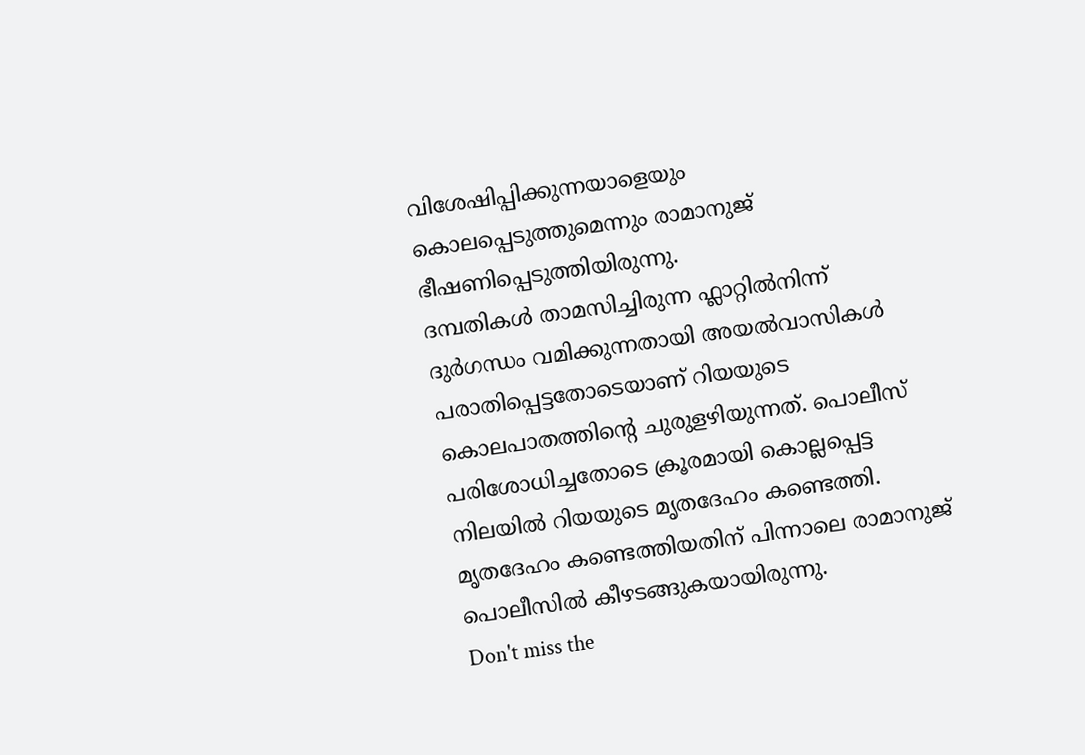വിശേഷിപ്പിക്കുന്നയാളെയും കൊലപ്പെടുത്തുമെന്നും രാമാനുജ് ഭീഷണിപ്പെടുത്തിയിരുന്നു.
ദമ്പതികൾ താമസിച്ചിരുന്ന ഫ്ലാറ്റിൽനിന്ന് ദുർഗന്ധം വമിക്കുന്നതായി അയൽവാസികൾ പരാതിപ്പെട്ടതോടെയാണ് റിയയുടെ കൊലപാതത്തിന്റെ ചുരുളഴിയുന്നത്. പൊലീസ് പരിശോധിച്ചതോടെ ക്രൂരമായി കൊല്ലപ്പെട്ട നിലയിൽ റിയയുടെ മൃതദേഹം കണ്ടെത്തി. മൃതദേഹം കണ്ടെത്തിയതിന് പിന്നാലെ രാമാനുജ് പൊലീസിൽ കീഴടങ്ങുകയായിരുന്നു.
Don't miss the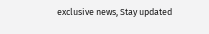exclusive news, Stay updated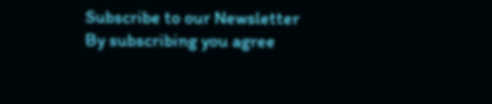Subscribe to our Newsletter
By subscribing you agree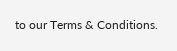to our Terms & Conditions.